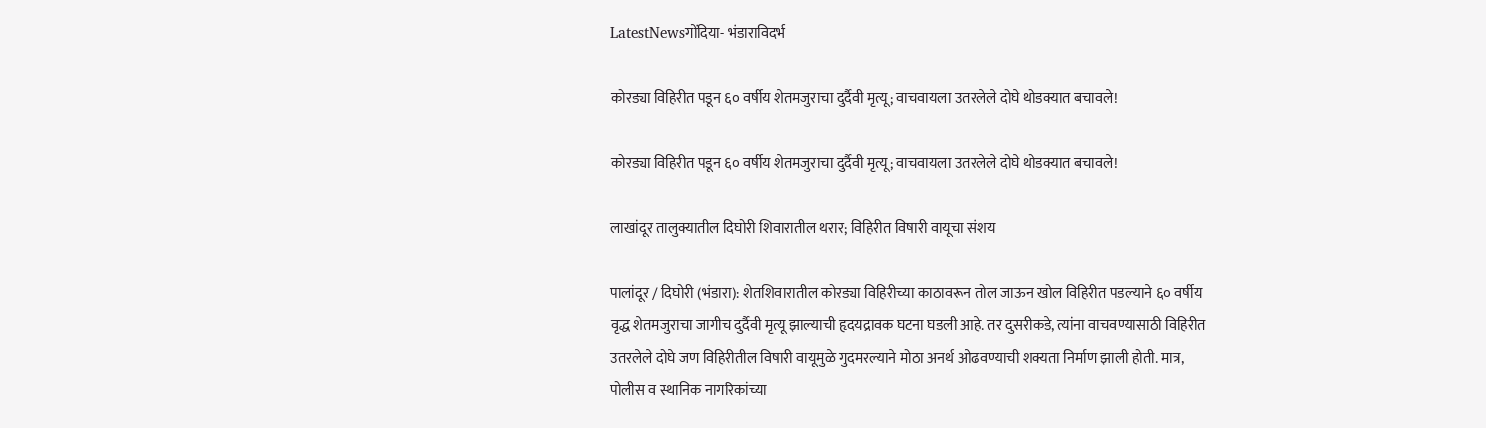LatestNewsगोंदिया- भंडाराविदर्भ

कोरड्या विहिरीत पडून ६० वर्षीय शेतमजुराचा दुर्दैवी मृत्यू; वाचवायला उतरलेले दोघे थोडक्यात बचावले!

कोरड्या विहिरीत पडून ६० वर्षीय शेतमजुराचा दुर्दैवी मृत्यू; वाचवायला उतरलेले दोघे थोडक्यात बचावले!

लाखांदूर तालुक्यातील दिघोरी शिवारातील थरार; विहिरीत विषारी वायूचा संशय

पालांदूर / दिघोरी (भंडारा): शेतशिवारातील कोरड्या विहिरीच्या काठावरून तोल जाऊन खोल विहिरीत पडल्याने ६० वर्षीय वृद्ध शेतमजुराचा जागीच दुर्दैवी मृत्यू झाल्याची हृदयद्रावक घटना घडली आहे. तर दुसरीकडे, त्यांना वाचवण्यासाठी विहिरीत उतरलेले दोघे जण विहिरीतील विषारी वायूमुळे गुदमरल्याने मोठा अनर्थ ओढवण्याची शक्यता निर्माण झाली होती. मात्र, पोलीस व स्थानिक नागरिकांच्या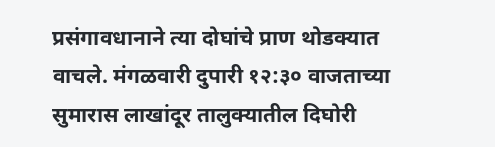प्रसंगावधानाने त्या दोघांचे प्राण थोडक्यात वाचले. मंगळवारी दुपारी १२:३० वाजताच्या सुमारास लाखांदूर तालुक्यातील दिघोरी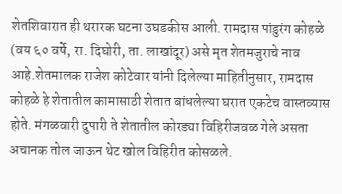शेतशिवारात ही थरारक घटना उघडकीस आली. रामदास पांडुरंग कोहळे (वय ६० वर्षे, रा. दिघोरी, ता. लाखांदूर) असे मृत शेतमजुराचे नाव आहे.शेतमालक राजेश कोटेवार यांनी दिलेल्या माहितीनुसार, रामदास कोहळे हे शेतातील कामासाठी शेतात बांधलेल्या घरात एकटेच वास्तव्यास होते. मंगळवारी दुपारी ते शेतातील कोरड्या विहिरीजवळ गेले असता अचानक तोल जाऊन थेट खोल विहिरीत कोसळले.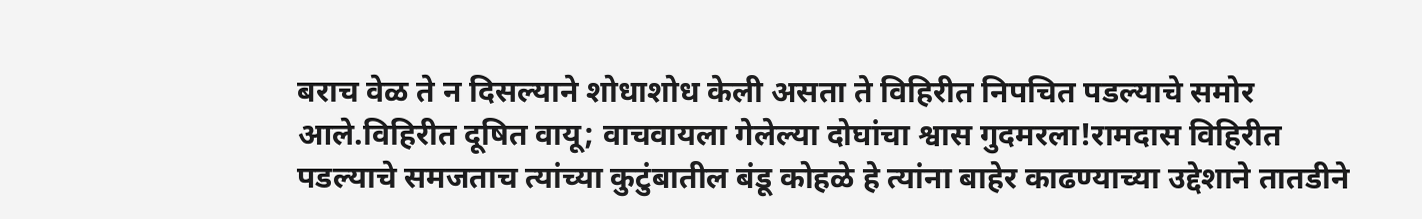बराच वेळ ते न दिसल्याने शोधाशोध केली असता ते विहिरीत निपचित पडल्याचे समोर आले.विहिरीत दूषित वायू; वाचवायला गेलेल्या दोघांचा श्वास गुदमरला!रामदास विहिरीत पडल्याचे समजताच त्यांच्या कुटुंबातील बंडू कोहळे हे त्यांना बाहेर काढण्याच्या उद्देशाने तातडीने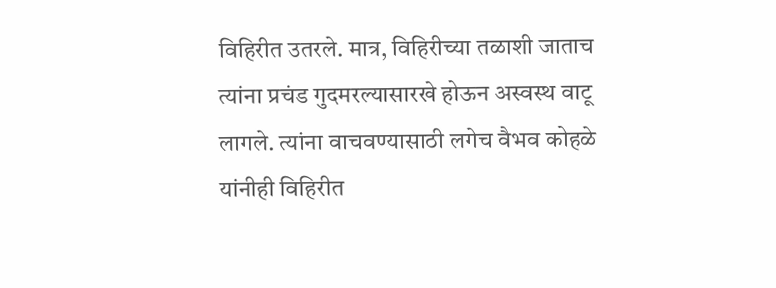विहिरीत उतरले. मात्र, विहिरीच्या तळाशी जाताच त्यांना प्रचंड गुदमरल्यासारखे होऊन अस्वस्थ वाटू लागले. त्यांना वाचवण्यासाठी लगेच वैभव कोहळे यांनीही विहिरीत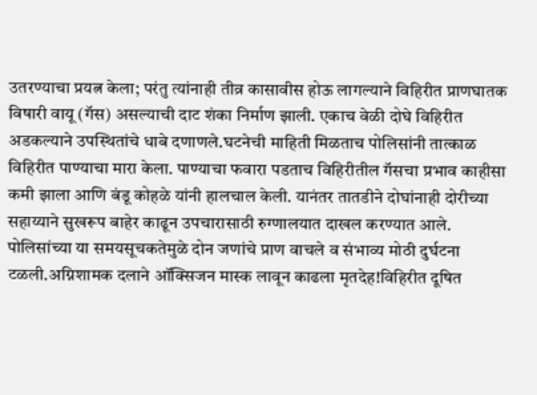उतरण्याचा प्रयत्न केला; परंतु त्यांनाही तीव्र कासावीस होऊ लागल्याने विहिरीत प्राणघातक विषारी वायू (गॅस) असल्याची दाट शंका निर्माण झाली. एकाच वेळी दोघे विहिरीत अडकल्याने उपस्थितांचे धाबे दणाणले.घटनेची माहिती मिळताच पोलिसांनी तात्काळ विहिरीत पाण्याचा मारा केला. पाण्याचा फवारा पडताच विहिरीतील गॅसचा प्रभाव काहीसा कमी झाला आणि बंडू कोहळे यांनी हालचाल केली. यानंतर तातडीने दोघांनाही दोरीच्या सहाय्याने सुखरूप बाहेर काढून उपचारासाठी रुग्णालयात दाखल करण्यात आले. पोलिसांच्या या समयसूचकतेमुळे दोन जणांचे प्राण वाचले व संभाव्य मोठी दुर्घटना टळली.अग्निशामक दलाने ऑक्सिजन मास्क लावून काढला मृतदेह!विहिरीत दूषित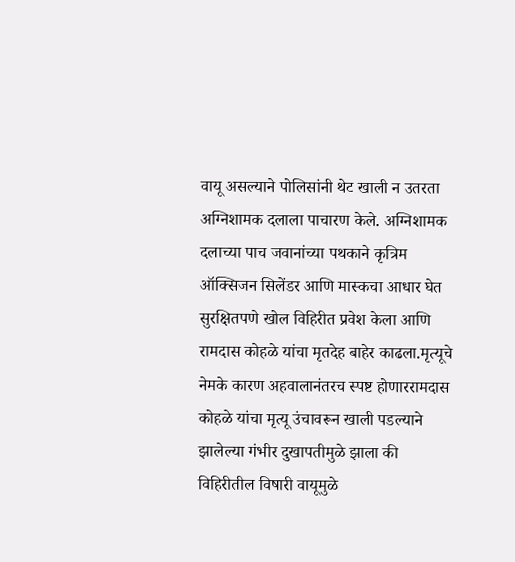वायू असल्याने पोलिसांनी थेट खाली न उतरता अग्निशामक दलाला पाचारण केले. अग्निशामक दलाच्या पाच जवानांच्या पथकाने कृत्रिम ऑक्सिजन सिलेंडर आणि मास्कचा आधार घेत सुरक्षितपणे खोल विहिरीत प्रवेश केला आणि रामदास कोहळे यांचा मृतदेह बाहेर काढला.मृत्यूचे नेमके कारण अहवालानंतरच स्पष्ट होणाररामदास कोहळे यांचा मृत्यू उंचावरून खाली पडल्याने झालेल्या गंभीर दुखापतीमुळे झाला की विहिरीतील विषारी वायूमुळे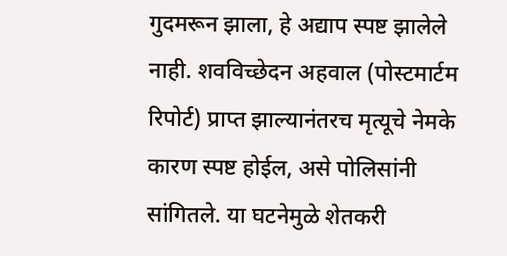गुदमरून झाला, हे अद्याप स्पष्ट झालेले नाही. शवविच्छेदन अहवाल (पोस्टमार्टम रिपोर्ट) प्राप्त झाल्यानंतरच मृत्यूचे नेमके कारण स्पष्ट होईल, असे पोलिसांनी सांगितले. या घटनेमुळे शेतकरी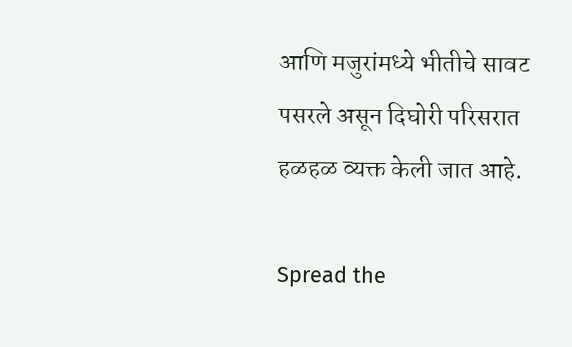आणि मजुरांमध्ये भीतीचे सावट पसरले असून दिघोरी परिसरात हळहळ व्यक्त केली जात आहे.

Spread the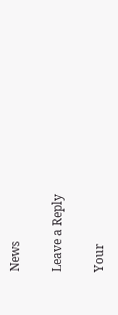News

Leave a Reply

Your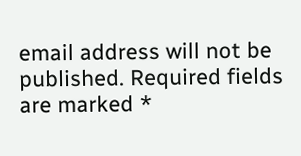email address will not be published. Required fields are marked *